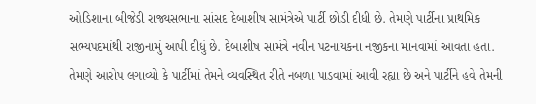ઓડિશાના બીજેડી રાજ્યસભાના સાંસદ દેબાશીષ સામંત્રેએ પાર્ટી છોડી દીધી છે. તેમણે પાર્ટીના પ્રાથમિક સભ્યપદમાંથી રાજીનામું આપી દીધું છે. દેબાશીષ સામંત્રે નવીન પટનાયકના નજીકના માનવામાં આવતા હતા.
તેમણે આરોપ લગાવ્યો કે પાર્ટીમાં તેમને વ્યવસ્થિત રીતે નબળા પાડવામાં આવી રહ્યા છે અને પાર્ટીને હવે તેમની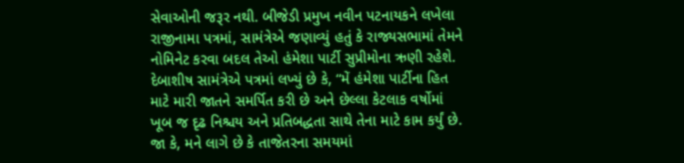સેવાઓની જરૂર નથી. બીજેડી પ્રમુખ નવીન પટનાયકને લખેલા રાજીનામા પત્રમાં, સામંત્રેએ જણાવ્યું હતું કે રાજ્યસભામાં તેમને નોમિનેટ કરવા બદલ તેઓ હંમેશા પાર્ટી સુપ્રીમોના ઋણી રહેશે.
દેબાશીષ સામંત્રેએ પત્રમાં લખ્યું છે કે, “મેં હંમેશા પાર્ટીના હિત માટે મારી જાતને સમર્પિત કરી છે અને છેલ્લા કેટલાક વર્ષોમાં ખૂબ જ દૃઢ નિશ્ચય અને પ્રતિબદ્ધતા સાથે તેના માટે કામ કર્યું છે. જા કે, મને લાગે છે કે તાજેતરના સમયમાં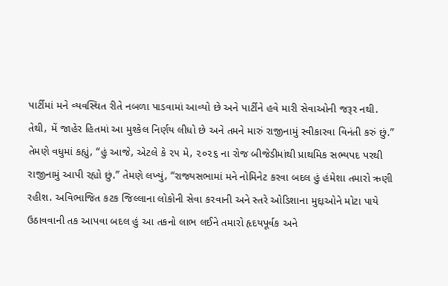પાર્ટીમાં મને વ્યવસ્થિત રીતે નબળા પાડવામાં આવ્યો છે અને પાર્ટીને હવે મારી સેવાઓની જરૂર નથી. તેથી, મેં જાહેર હિતમાં આ મુશ્કેલ નિર્ણય લીધો છે અને તમને મારું રાજીનામું સ્વીકારવા વિનંતી કરું છું.”
તેમણે વધુમાં કહ્યું, “હું આજે, એટલે કે ૨૫ મે, ૨૦૨૬ ના રોજ બીજેડીમાંથી પ્રાથમિક સભ્યપદ પરથી રાજીનામું આપી રહ્યો છું.” તેમણે લખ્યું, “રાજ્યસભામાં મને નોમિનેટ કરવા બદલ હું હંમેશા તમારો ઋણી રહીશ. અવિભાજિત કટક જિલ્લાના લોકોની સેવા કરવાની અને સ્તરે ઓડિશાના મુદ્દાઓને મોટા પાયે ઉઠાવવાની તક આપવા બદલ હું આ તકનો લાભ લઈને તમારો હૃદયપૂર્વક અને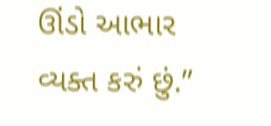ઊંડો આભાર વ્યક્ત કરું છું.”